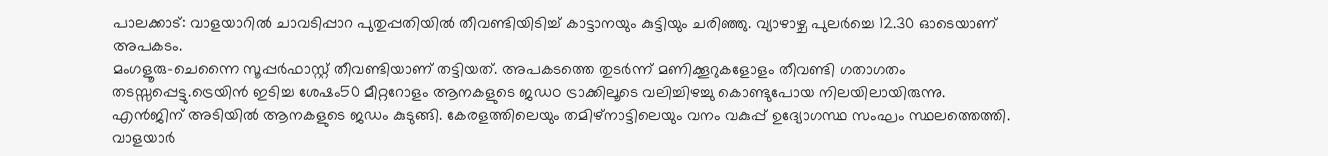പാലക്കാട്: വാളയാറിൽ ചാവടിപ്പാറ പുതുപ്പതിയിൽ തീവണ്ടിയിടിച്ച് കാട്ടാനയും കുട്ടിയും ചരിഞ്ഞു. വ്യാഴാഴ്ച പുലർച്ചെ 12.30 ഓടെയാണ് അപകടം.
മംഗളൂരു-ചെന്നൈ സൂപ്പർഫാസ്റ്റ് തീവണ്ടിയാണ് തട്ടിയത്. അപകടത്തെ തുടർന്ന് മണിക്കൂറുകളോളം തീവണ്ടി ഗതാഗതം തടസ്സപ്പെട്ടു.ട്രെയിൻ ഇടിച്ച ശേഷം50 മീറ്ററോളം ആനകളുടെ ജഡo ട്രാക്കിലൂടെ വലിച്ചിഴച്ചു കൊണ്ടുപോയ നിലയിലായിരുന്നു.
എൻജിന് അടിയിൽ ആനകളുടെ ജഡം കുടുങ്ങി. കേരളത്തിലെയും തമിഴ്നാട്ടിലെയും വനം വകുപ്പ് ഉദ്യോഗസ്ഥ സംഘം സ്ഥലത്തെത്തി.
വാളയാർ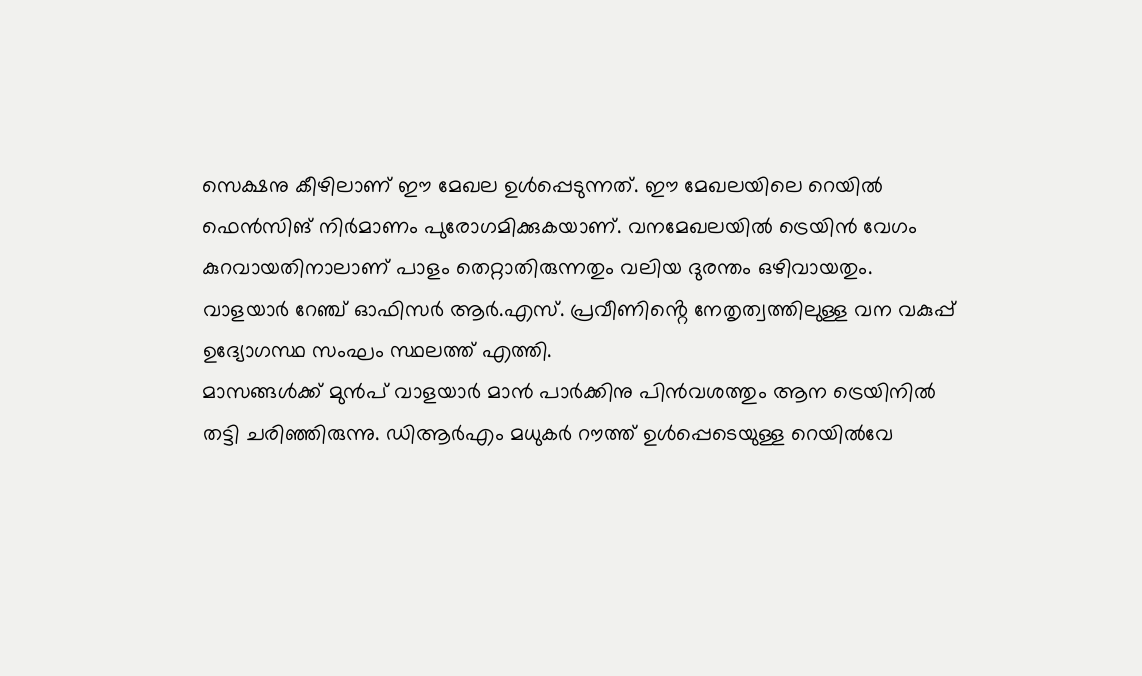സെക്ഷനു കീഴിലാണ് ഈ മേഖല ഉൾപ്പെടുന്നത്. ഈ മേഖലയിലെ റെയിൽ ഫെൻസിങ് നിർമാണം പുരോഗമിക്കുകയാണ്. വനമേഖലയിൽ ട്രെയിൻ വേഗം കുറവായതിനാലാണ് പാളം തെറ്റാതിരുന്നതും വലിയ ദുരന്തം ഒഴിവായതും.
വാളയാർ റേഞ്ച് ഓഫിസർ ആർ.എസ്. പ്രവീണിൻ്റെ നേതൃത്വത്തിലുള്ള വന വകുപ്പ് ഉദ്യോഗസ്ഥ സംഘം സ്ഥലത്ത് എത്തി.
മാസങ്ങൾക്ക് മുൻപ് വാളയാർ മാൻ പാർക്കിനു പിൻവശത്തും ആന ട്രെയിനിൽ തട്ടി ചരിഞ്ഞിരുന്നു. ഡിആർഎം മധുകർ റൗത്ത് ഉൾപ്പെടെയുള്ള റെയിൽവേ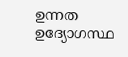ഉന്നത ഉദ്യോഗസ്ഥ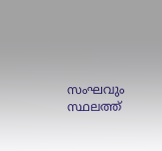സംഘവും സ്ഥലത്ത്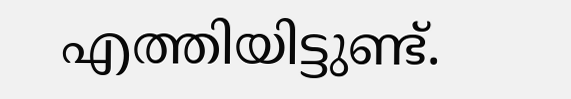എത്തിയിട്ടുണ്ട്.